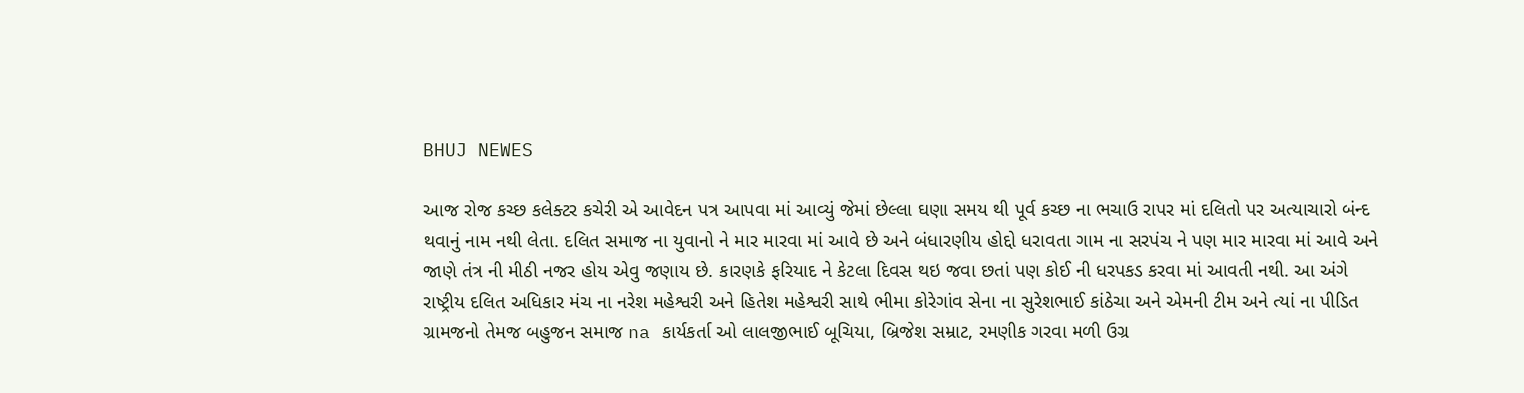BHUJ NEWES

આજ રોજ કચ્છ કલેક્ટર કચેરી એ આવેદન પત્ર આપવા માં આવ્યું જેમાં છેલ્લા ઘણા સમય થી પૂર્વ કચ્છ ના ભચાઉ રાપર માં દલિતો પર અત્યાચારો બંન્દ થવાનું નામ નથી લેતા. દલિત સમાજ ના યુવાનો ને માર મારવા માં આવે છે અને બંધારણીય હોદ્દો ધરાવતા ગામ ના સરપંચ ને પણ માર મારવા માં આવે અને જાણે તંત્ર ની મીઠી નજર હોય એવુ જણાય છે. કારણકે ફરિયાદ ને કેટલા દિવસ થઇ જવા છતાં પણ કોઈ ની ધરપકડ કરવા માં આવતી નથી. આ અંગે રાષ્ટ્રીય દલિત અધિકાર મંચ ના નરેશ મહેશ્વરી અને હિતેશ મહેશ્વરી સાથે ભીમા કોરેગાંવ સેના ના સુરેશભાઈ કાંઠેચા અને એમની ટીમ અને ત્યાં ના પીડિત ગ્રામજનો તેમજ બહુજન સમાજ na કાર્યકર્તા ઓ લાલજીભાઈ બૂચિયા, બ્રિજેશ સમ્રાટ, રમણીક ગરવા મળી ઉગ્ર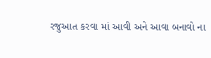રજુઆત કરવા માં આવી અને આવા બનાવો ના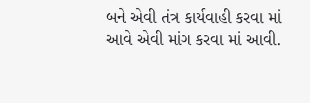બને એવી તંત્ર કાર્યવાહી કરવા માં આવે એવી માંગ કરવા માં આવી.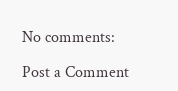No comments:

Post a Comment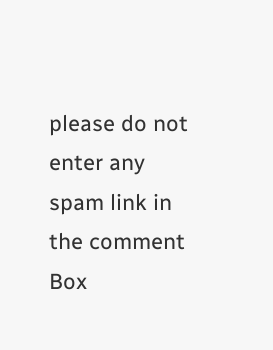please do not enter any spam link in the comment Box